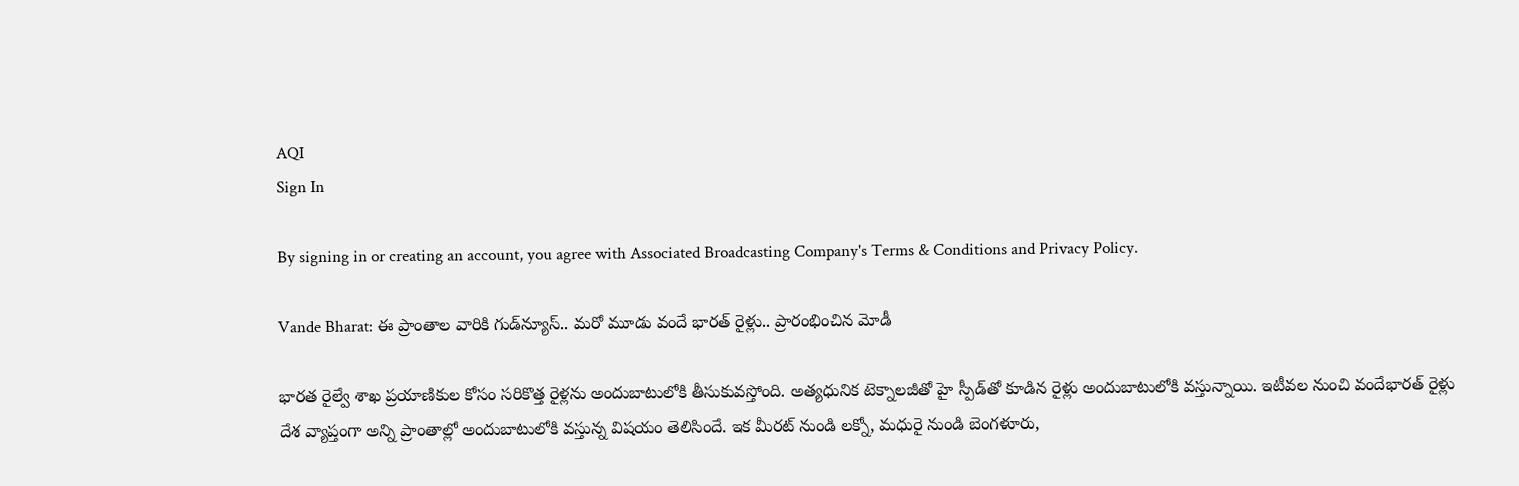AQI
Sign In

By signing in or creating an account, you agree with Associated Broadcasting Company's Terms & Conditions and Privacy Policy.

Vande Bharat: ఈ ప్రాంతాల వారికి గుడ్‌న్యూస్‌.. మరో మూడు వందే భారత్ రైళ్లు.. ప్రారంభించిన మోడీ

భారత రైల్వే శాఖ ప్రయాణికుల కోసం సరికొత్త రైళ్లను అందుబాటులోకి తీసుకువస్తోంది. అత్యధునిక టెక్నాలజీతో హై స్పీడ్‌తో కూడిన రైళ్లు అందుబాటులోకి వస్తున్నాయి. ఇటీవల నుంచి వందేభారత్‌ రైళ్లు దేశ వ్యాప్తంగా అన్ని ప్రాంతాల్లో అందుబాటులోకి వస్తున్న విషయం తెలిసిందే. ఇక మీరట్ నుండి లక్నో, మధురై నుండి బెంగళూరు,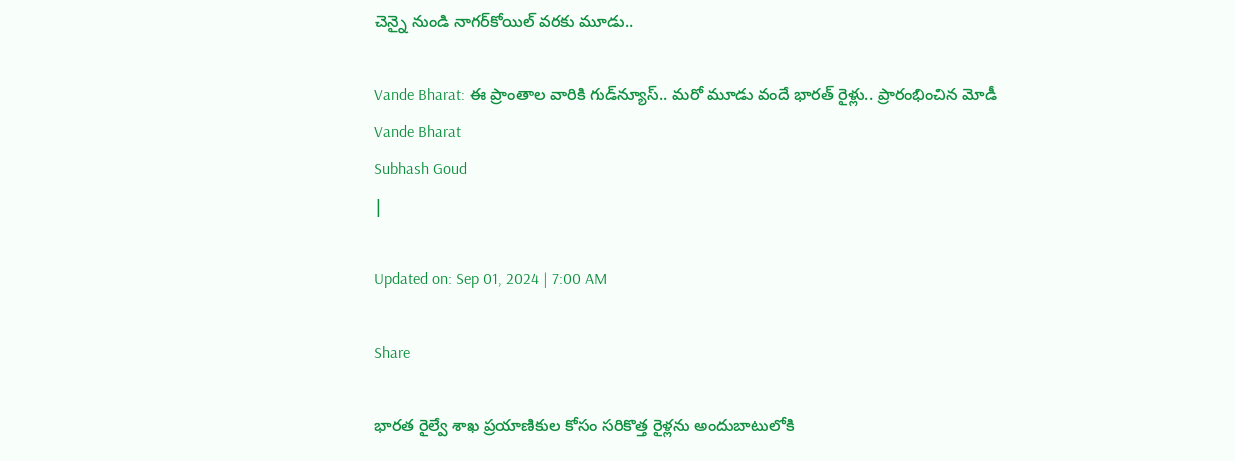చెన్నై నుండి నాగర్‌కోయిల్ వరకు మూడు..

Vande Bharat: ఈ ప్రాంతాల వారికి గుడ్‌న్యూస్‌.. మరో మూడు వందే భారత్ రైళ్లు.. ప్రారంభించిన మోడీ
Vande Bharat
Subhash Goud
|

Updated on: Sep 01, 2024 | 7:00 AM

Share

భారత రైల్వే శాఖ ప్రయాణికుల కోసం సరికొత్త రైళ్లను అందుబాటులోకి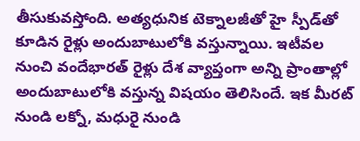తీసుకువస్తోంది. అత్యధునిక టెక్నాలజీతో హై స్పీడ్‌తో కూడిన రైళ్లు అందుబాటులోకి వస్తున్నాయి. ఇటీవల నుంచి వందేభారత్‌ రైళ్లు దేశ వ్యాప్తంగా అన్ని ప్రాంతాల్లో అందుబాటులోకి వస్తున్న విషయం తెలిసిందే. ఇక మీరట్ నుండి లక్నో, మధురై నుండి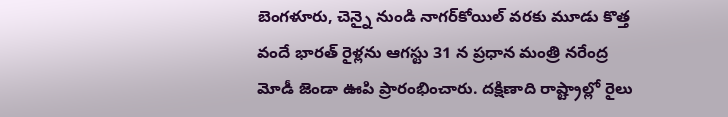బెంగళూరు, చెన్నై నుండి నాగర్‌కోయిల్ వరకు మూడు కొత్త వందే భారత్ రైళ్లను ఆగస్టు 31 న ప్రధాన మంత్రి నరేంద్ర మోడీ జెండా ఊపి ప్రారంభించారు. దక్షిణాది రాష్ట్రాల్లో రైలు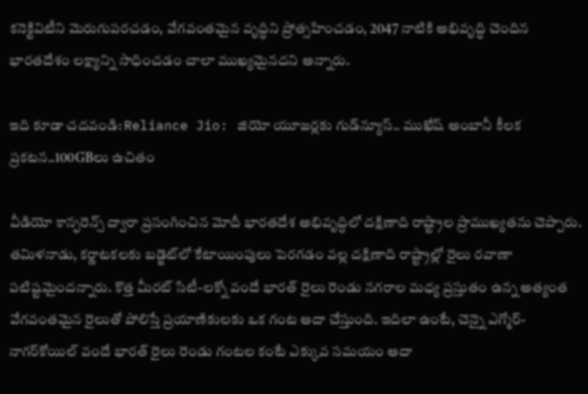కనెక్టివిటీని మెరుగుపరచడం, వేగవంతమైన వృద్ధిని ప్రోత్సహించడం, 2047 నాటికి అభివృద్ధి చెందిన భారతదేశం లక్ష్యాన్ని సాధించడం చాలా ముఖ్యమైనదని అన్నారు.

ఇది కూడా చదవండి: Reliance Jio: జియో యూజర్లకు గుడ్‌న్యూస్‌.. ముఖేష్‌ అంబానీ కీలక ప్రకటన..100GBలు ఉచితం

వీడియో కాన్ఫరెన్స్ ద్వారా ప్రసంగించిన మోదీ భారతదేశ అభివృద్ధిలో దక్షిణాది రాష్ట్రాల ప్రాముఖ్యతను చెప్పారు. తమిళనాడు, కర్ణాటకలకు బడ్జెట్‌లో కేటాయింపులు పెరగడం వల్ల దక్షిణాది రాష్ట్రాల్లో రైలు రవాణా పటిష్టమైందన్నారు. కొత్త మీరట్ సిటీ-లక్నో వందే భారత్ రైలు రెండు నగరాల మధ్య ప్రస్తుతం ఉన్న అత్యంత వేగవంతమైన రైలుతో పోలిస్తే ప్రయాణికులకు ఒక గంట ఆదా చేస్తుంది. ఇదిలా ఉంటే, చెన్నై ఎగ్మోర్-నాగర్‌కోయిల్ వందే భారత్ రైలు రెండు గంటల కంటే ఎక్కువ సమయం ఆదా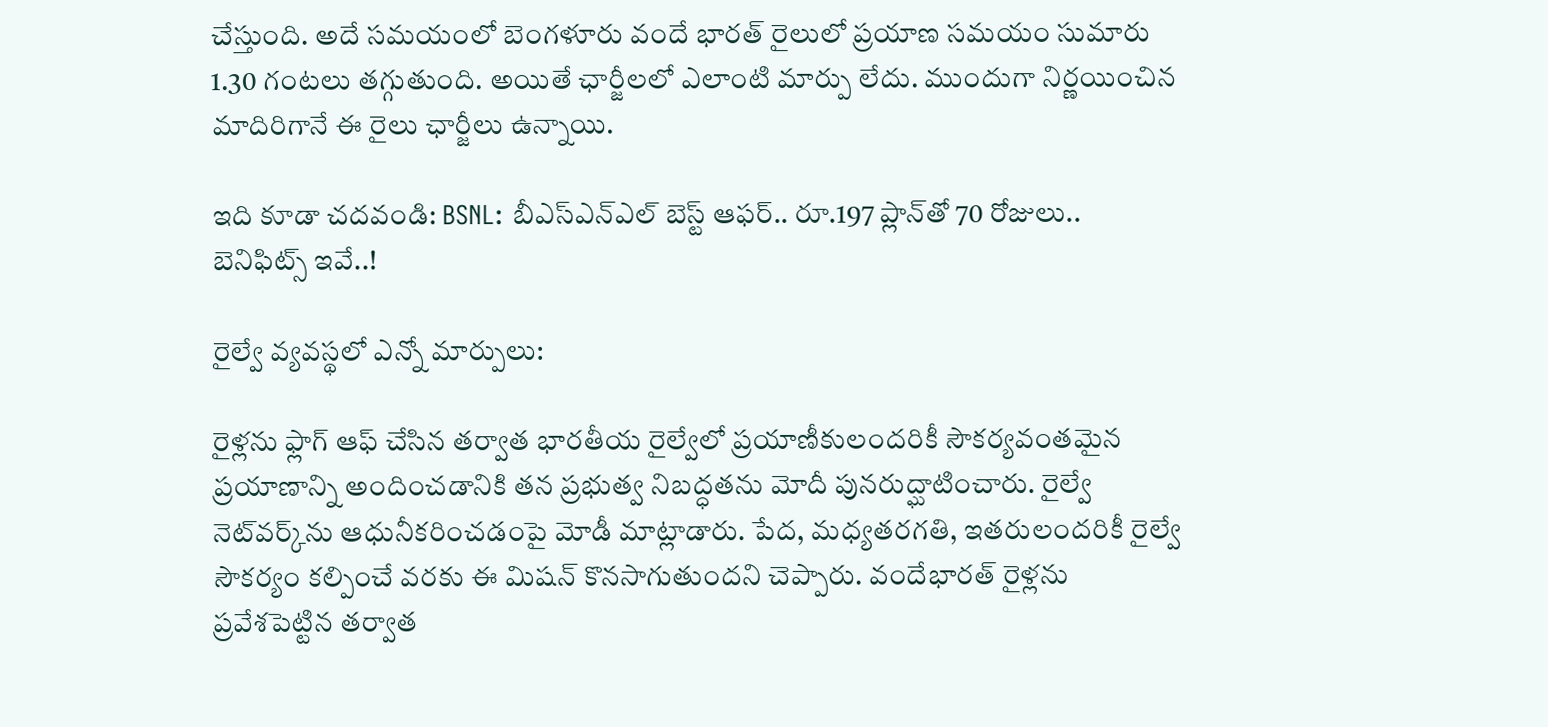చేస్తుంది. అదే సమయంలో బెంగళూరు వందే భారత్ రైలులో ప్రయాణ సమయం సుమారు 1.30 గంటలు తగ్గుతుంది. అయితే ఛార్జీలలో ఎలాంటి మార్పు లేదు. ముందుగా నిర్ణయించిన మాదిరిగానే ఈ రైలు ఛార్జీలు ఉన్నాయి.

ఇది కూడా చదవండి: BSNL: బీఎస్‌ఎన్‌ఎల్‌ బెస్ట్‌ ఆఫర్‌.. రూ.197 ప్లాన్‌తో 70 రోజులు.. బెనిఫిట్స్‌ ఇవే..!

రైల్వే వ్యవస్థలో ఎన్నో మార్పులు:

రైళ్లను ఫ్లాగ్ ఆఫ్ చేసిన తర్వాత భారతీయ రైల్వేలో ప్రయాణీకులందరికీ సౌకర్యవంతమైన ప్రయాణాన్ని అందించడానికి తన ప్రభుత్వ నిబద్ధతను మోదీ పునరుద్ఘాటించారు. రైల్వే నెట్‌వర్క్‌ను ఆధునీకరించడంపై మోడీ మాట్లాడారు. పేద, మధ్యతరగతి, ఇతరులందరికీ రైల్వే సౌకర్యం కల్పించే వరకు ఈ మిషన్ కొనసాగుతుందని చెప్పారు. వందేభారత్ రైళ్లను ప్రవేశపెట్టిన తర్వాత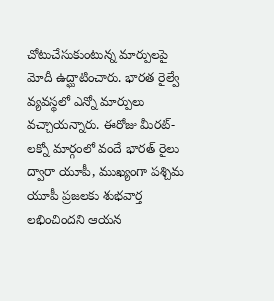చోటుచేసుకుంటున్న మార్పులపై మోదీ ఉద్ఘాటించారు. భారత రైల్వే వ్యవస్థలో ఎన్నో మార్పులు వచ్చాయన్నారు. ఈరోజు మీరట్-లక్నో మార్గంలో వందే భారత్ రైలు ద్వారా యూపీ, ముఖ్యంగా పశ్చిమ యూపీ ప్రజలకు శుభవార్త లభించిందని ఆయన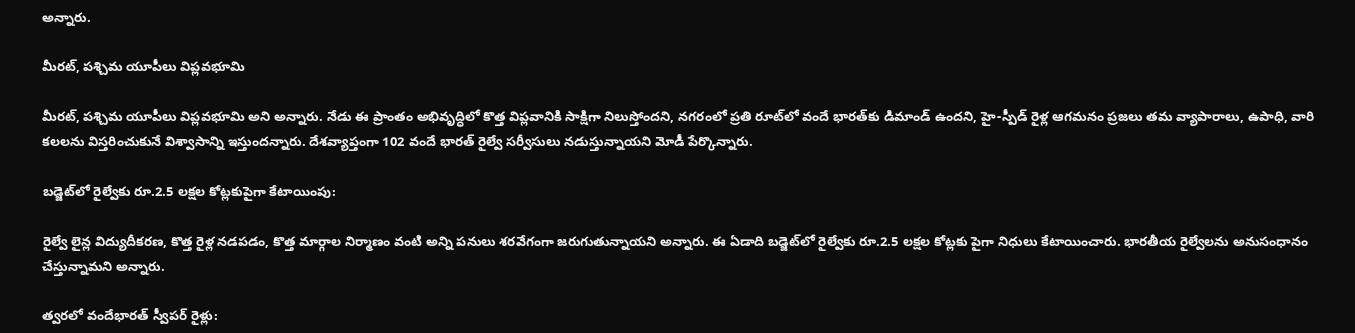అన్నారు.

మీరట్, పశ్చిమ యూపీలు విప్లవభూమి

మీరట్, పశ్చిమ యూపీలు విప్లవభూమి అని అన్నారు. నేడు ఈ ప్రాంతం అభివృద్ధిలో కొత్త విప్లవానికి సాక్షిగా నిలుస్తోందని, నగరంలో ప్రతి రూట్‌లో వందే భారత్‌కు డిమాండ్‌ ఉందని, హై-స్పీడ్ రైళ్ల ఆగమనం ప్రజలు తమ వ్యాపారాలు, ఉపాధి, వారి కలలను విస్తరించుకునే విశ్వాసాన్ని ఇస్తుందన్నారు. దేశవ్యాప్తంగా 102 వందే భారత్ రైల్వే సర్వీసులు నడుస్తున్నాయని మోడీ పేర్కొన్నారు.

బడ్జెట్‌లో రైల్వేకు రూ.2.5 లక్షల కోట్లకుపైగా కేటాయింపు:

రైల్వే లైన్ల విద్యుదీకరణ, కొత్త రైళ్ల నడపడం, కొత్త మార్గాల నిర్మాణం వంటి అన్ని పనులు శరవేగంగా జరుగుతున్నాయని అన్నారు. ఈ ఏడాది బడ్జెట్‌లో రైల్వేకు రూ.2.5 లక్షల కోట్లకు పైగా నిధులు కేటాయించారు. భారతీయ రైల్వేలను అనుసంధానం చేస్తున్నామని అన్నారు.

త్వరలో వందేభారత్ స్వీపర్ రైళ్లు: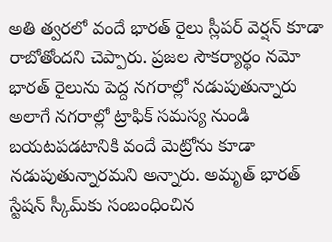అతి త్వరలో వందే భారత్ రైలు స్లీపర్ వెర్షన్ కూడా రాబోతోందని చెప్పారు. ప్రజల సౌకర్యార్థం నమో భారత్ రైలును పెద్ద నగరాల్లో నడుపుతున్నారు అలాగే నగరాల్లో ట్రాఫిక్ సమస్య నుండి బయటపడటానికి వందే మెట్రోను కూడా నడుపుతున్నారమని అన్నారు. అమృత్‌ భారత్‌ స్టేషన్‌ స్కీమ్‌కు సంబంధించిన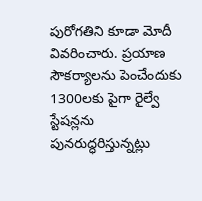పురోగతిని కూడా మోదీ వివరించారు. ప్రయాణ సౌకర్యాలను పెంచేందుకు 1300లకు పైగా రైల్వే స్టేషన్లను పునరుద్ధరిస్తున్నట్లు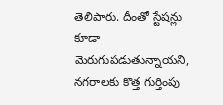తెలిపారు. దీంతో స్టేషన్లు కూడా మెరుగుపడుతున్నాయని, నగరాలకు కొత్త గుర్తింపు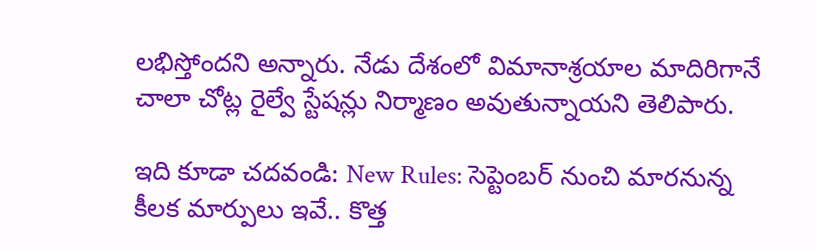లభిస్తోందని అన్నారు. నేడు దేశంలో విమానాశ్రయాల మాదిరిగానే చాలా చోట్ల రైల్వే స్టేషన్లు నిర్మాణం అవుతున్నాయని తెలిపారు.

ఇది కూడా చదవండి: New Rules: సెప్టెంబర్‌ నుంచి మారనున్న కీలక మార్పులు ఇవే.. కొత్త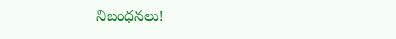నిబంధనలు!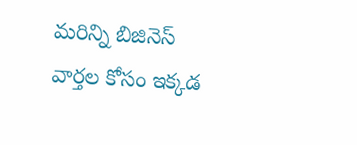మరిన్ని బిజినెస్ వార్తల కోసం ఇక్కడ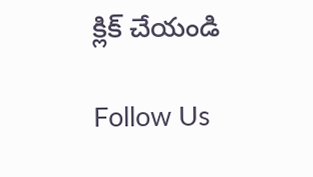క్లిక్ చేయండి

Follow Us